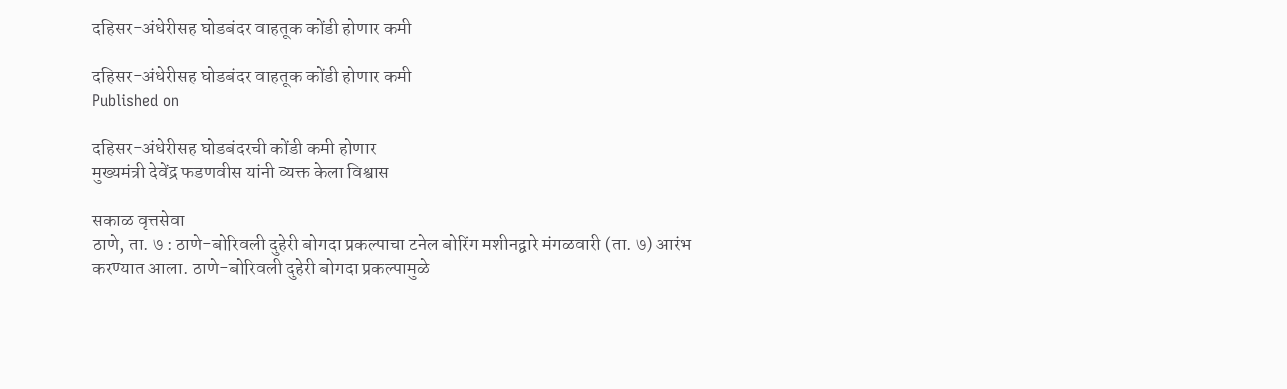दहिसर-अंधेरीसह घोडबंदर वाहतूक कोंडी होणार कमी

दहिसर-अंधेरीसह घोडबंदर वाहतूक कोंडी होणार कमी
Published on

दहिसर-अंधेरीसह घोडबंदरची कोंडी कमी होणार
मुख्यमंत्री देवेंद्र फडणवीस यांनी व्यक्त केला विश्वास

सकाळ वृत्तसेवा
ठाणे, ता. ७ : ठाणे-बोरिवली दुहेरी बोगदा प्रकल्पाचा टनेल बोरिंग मशीनद्वारे मंगळवारी (ता. ७) आरंभ करण्यात आला. ठाणे-बोरिवली दुहेरी बोगदा प्रकल्पामुळे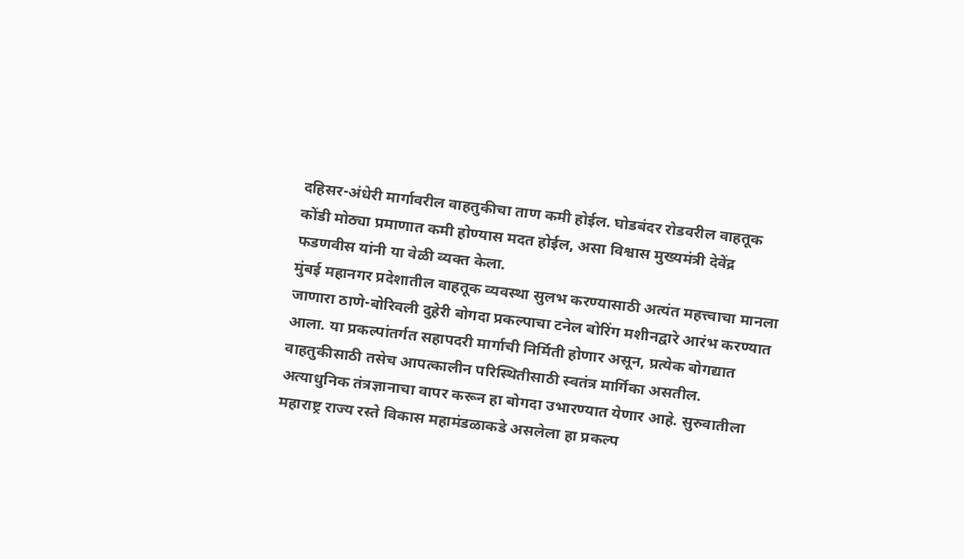दहिसर-अंधेरी मार्गावरील वाहतुकीचा ताण कमी होईल. घोडबंदर रोडवरील वाहतूक कोंडी मोठ्या प्रमाणात कमी होण्यास मदत होईल, असा विश्वास मुख्यमंत्री देवेंद्र फडणवीस यांनी या वेळी व्यक्त केला.
मुंबई महानगर प्रदेशातील वाहतूक व्यवस्था सुलभ करण्यासाठी अत्यंत महत्त्वाचा मानला जाणारा ठाणे-बोरिवली दुहेरी बोगदा प्रकल्पाचा टनेल बोरिंग मशीनद्वारे आरंभ करण्यात आला. या प्रकल्पांतर्गत सहापदरी मार्गाची निर्मिती होणार असून, प्रत्येक बोगद्यात वाहतुकीसाठी तसेच आपत्कालीन परिस्थितीसाठी स्वतंत्र मार्गिका असतील. अत्याधुनिक तंत्रज्ञानाचा वापर करून हा बोगदा उभारण्यात येणार आहे. सुरुवातीला महाराष्ट्र राज्य रस्ते विकास महामंडळाकडे असलेला हा प्रकल्प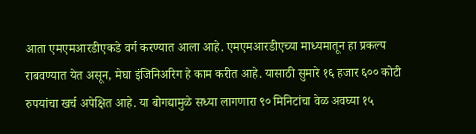आता एमएमआरडीएकडे वर्ग करण्यात आला आहे. एमएमआरडीएच्या माध्यमातून हा प्रकल्प राबवण्यात येत असून, मेघा इंजिनिअरिग हे काम करीत आहे. यासाठी सुमारे १६ हजार ६०० कोटी रुपयांचा खर्च अपेक्षित आहे. या बोगद्यामुळे सध्या लागणारा ९० मिनिटांचा वेळ अवघ्या १५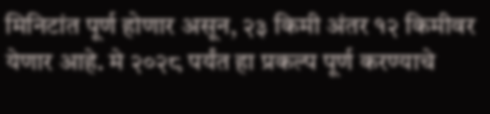मिनिटांत पूर्ण होणार असून, २३ किमी अंतर १२ किमीवर येणार आहे. मे २०२८ पर्यंत हा प्रकल्प पूर्ण करण्याचे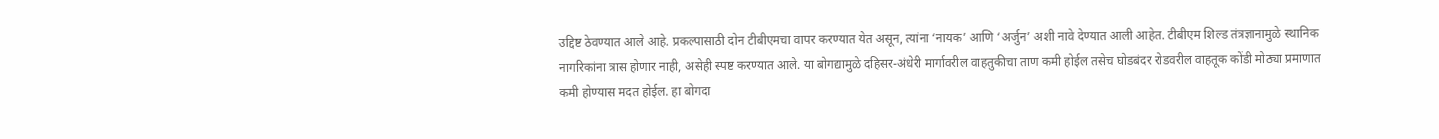उद्दिष्ट ठेवण्यात आले आहे. प्रकल्पासाठी दोन टीबीएमचा वापर करण्यात येत असून, त्यांना ‘नायक’ आणि ‘अर्जुन’ अशी नावे देण्यात आली आहेत. टीबीएम शिल्ड तंत्रज्ञानामुळे स्थानिक नागरिकांना त्रास होणार नाही, असेही स्पष्ट करण्यात आले. या बोगद्यामुळे दहिसर-अंधेरी मार्गावरील वाहतुकीचा ताण कमी होईल तसेच घोडबंदर रोडवरील वाहतूक कोंडी मोठ्या प्रमाणात कमी होण्यास मदत होईल. हा बोगदा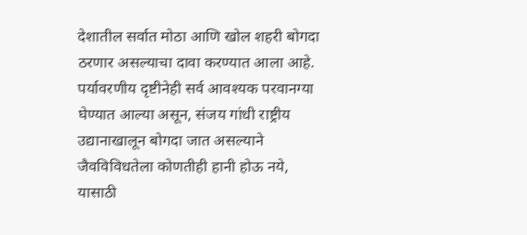देशातील सर्वात मोठा आणि खोल शहरी बोगदा ठरणार असल्याचा दावा करण्यात आला आहे. पर्यावरणीय दृष्टीनेही सर्व आवश्यक परवानग्या घेण्यात आल्या असून, संजय गांधी राष्ट्रीय उद्यानाखालून बोगदा जात असल्याने जैवविविधतेला कोणतीही हानी होऊ नये, यासाठी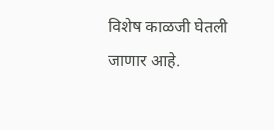विशेष काळजी घेतली जाणार आहे.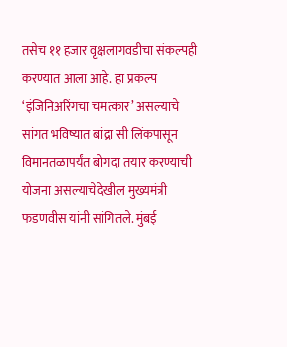तसेच ११ हजार वृक्षलागवडीचा संकल्पही करण्यात आला आहे. हा प्रकल्प ‘इंजिनिअरिंगचा चमत्कार’ असल्याचे सांगत भविष्यात बांद्रा सी लिंकपासून विमानतळापर्यंत बोगदा तयार करण्याची योजना असल्याचेदेखील मुख्यमंत्री फडणवीस यांनी सांगितले. मुंबई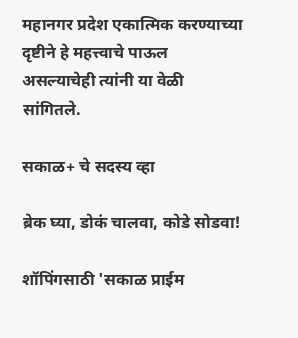महानगर प्रदेश एकात्मिक करण्याच्या दृष्टीने हे महत्त्वाचे पाऊल असल्याचेही त्यांनी या वेळी सांगितले.

सकाळ+ चे सदस्य व्हा

ब्रेक घ्या, डोकं चालवा, कोडे सोडवा!

शॉपिंगसाठी 'सकाळ प्राईम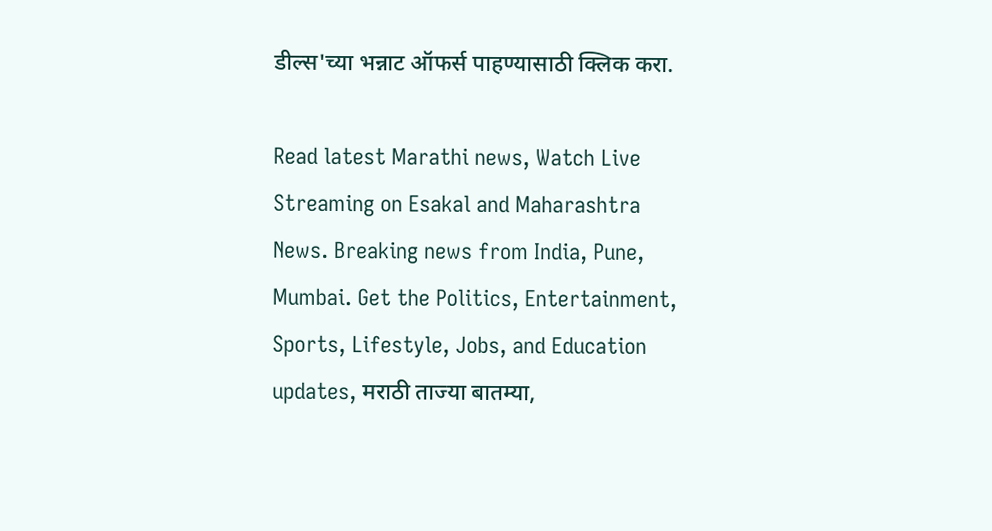डील्स'च्या भन्नाट ऑफर्स पाहण्यासाठी क्लिक करा.

Read latest Marathi news, Watch Live Streaming on Esakal and Maharashtra News. Breaking news from India, Pune, Mumbai. Get the Politics, Entertainment, Sports, Lifestyle, Jobs, and Education updates, मराठी ताज्या बातम्या,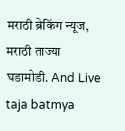मराठी ब्रेकिंग न्यूज, मराठी ताज्या घडामोडी. And Live taja batmya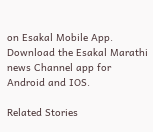on Esakal Mobile App. Download the Esakal Marathi news Channel app for Android and IOS.

Related Stories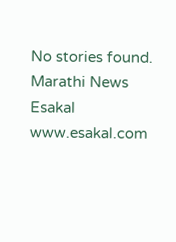No stories found.
Marathi News Esakal
www.esakal.com